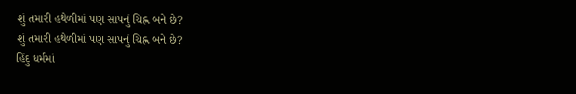શું તમારી હથેળીમાં પણ સાપનું ચિહ્ન બને છે?
શું તમારી હથેળીમાં પણ સાપનું ચિહ્ન બને છે?
હિંદુ ધર્મમાં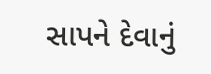સાપને દેવાનું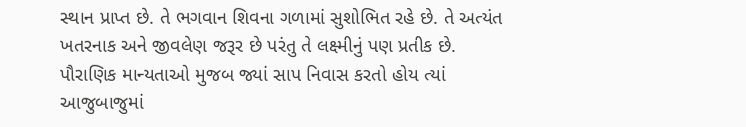સ્થાન પ્રાપ્ત છે. તે ભગવાન શિવના ગળામાં સુશોભિત રહે છે. તે અત્યંત ખતરનાક અને જીવલેણ જરૂર છે પરંતુ તે લક્ષ્મીનું પણ પ્રતીક છે. પૌરાણિક માન્યતાઓ મુજબ જ્યાં સાપ નિવાસ કરતો હોય ત્યાં આજુબાજુમાં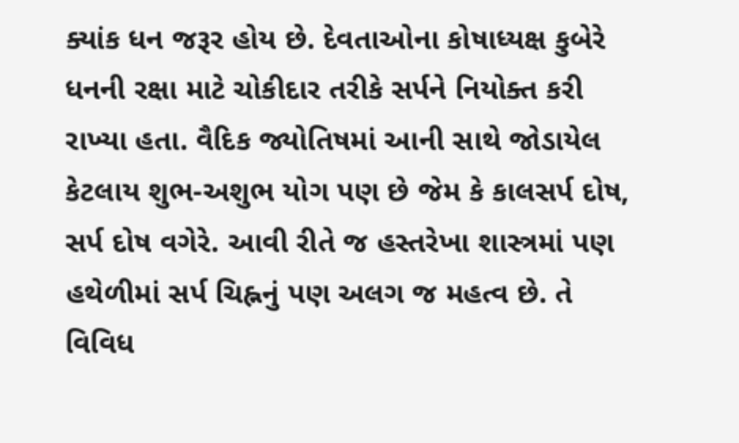ક્યાંક ધન જરૂર હોય છે. દેવતાઓના કોષાધ્યક્ષ કુબેરે ધનની રક્ષા માટે ચોકીદાર તરીકે સર્પને નિયોક્ત કરી રાખ્યા હતા. વૈદિક જ્યોતિષમાં આની સાથે જોડાયેલ કેટલાય શુભ-અશુભ યોગ પણ છે જેમ કે કાલસર્પ દોષ, સર્પ દોષ વગેરે. આવી રીતે જ હસ્તરેખા શાસ્ત્રમાં પણ હથેળીમાં સર્પ ચિહ્નનું પણ અલગ જ મહત્વ છે. તે વિવિધ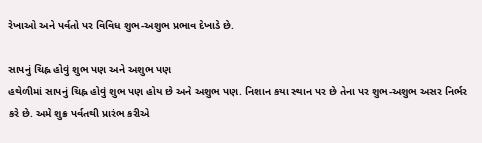રેખાઓ અને પર્વતો પર વિવિધ શુભ-અશુભ પ્રભાવ દેખાડે છે.

સાપનું ચિહ્ન હોવું શુભ પણ અને અશુભ પણ
હથેળીમાં સાપનું ચિહ્ન હોવું શુભ પણ હોય છે અને અશુભ પણ. નિશાન કયા સ્થાન પર છે તેના પર શુભ-અશુભ અસર નિર્ભર કરે છે. અમે શુક્ર પર્વતથી પ્રારંભ કરીએ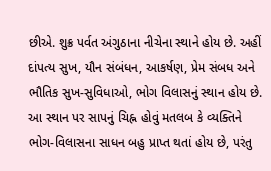છીએ. શુક્ર પર્વત અંગુઠાના નીચેના સ્થાને હોય છે. અહીં દાંપત્ય સુખ, યૌન સંબંધન, આકર્ષણ, પ્રેમ સંબધ અને ભૌતિક સુખ-સુવિધાઓ, ભોગ વિલાસનું સ્થાન હોય છે. આ સ્થાન પર સાપનું ચિહ્ન હોવું મતલબ કે વ્યક્તિને ભોગ-વિલાસના સાધન બહુ પ્રાપ્ત થતાં હોય છે, પરંતુ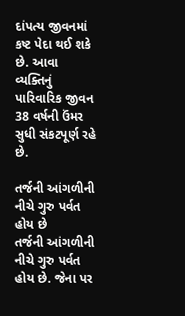દાંપત્ય જીવનમાં કષ્ટ પેદા થઈ શકે છે. આવા વ્યક્તિનું પારિવારિક જીવન 38 વર્ષની ઉંમર સુધી સંકટપૂર્ણ રહે છે.

તર્જની આંગળીની નીચે ગુરુ પર્વત હોય છે
તર્જની આંગળીની નીચે ગુરુ પર્વત હોય છે. જેના પર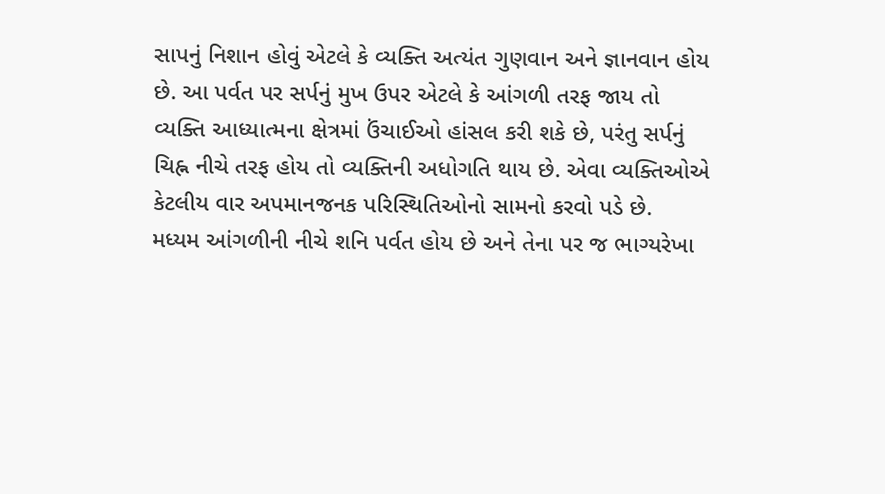સાપનું નિશાન હોવું એટલે કે વ્યક્તિ અત્યંત ગુણવાન અને જ્ઞાનવાન હોય છે. આ પર્વત પર સર્પનું મુખ ઉપર એટલે કે આંગળી તરફ જાય તો વ્યક્તિ આધ્યાત્મના ક્ષેત્રમાં ઉંચાઈઓ હાંસલ કરી શકે છે, પરંતુ સર્પનું ચિહ્ન નીચે તરફ હોય તો વ્યક્તિની અધોગતિ થાય છે. એવા વ્યક્તિઓએ કેટલીય વાર અપમાનજનક પરિસ્થિતિઓનો સામનો કરવો પડે છે.
મધ્યમ આંગળીની નીચે શનિ પર્વત હોય છે અને તેના પર જ ભાગ્યરેખા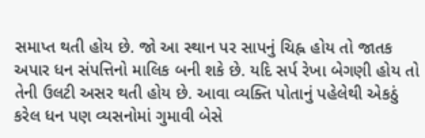સમાપ્ત થતી હોય છે. જો આ સ્થાન પર સાપનું ચિહ્ન હોય તો જાતક અપાર ધન સંપત્તિનો માલિક બની શકે છે. યદિ સર્પ રેખા બેગણી હોય તો તેની ઉલટી અસર થતી હોય છે. આવા વ્યક્તિ પોતાનું પહેલેથી એકઠું કરેલ ધન પણ વ્યસનોમાં ગુમાવી બેસે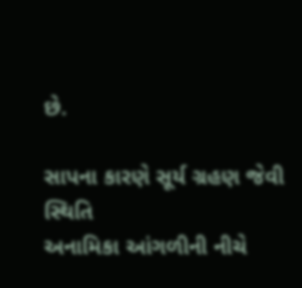છે.

સાપના કારણે સૂર્ય ગ્રહણ જેવી સ્થિતિ
અનામિકા આંગળીની નીચે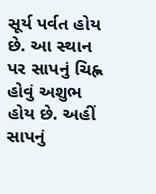સૂર્ય પર્વત હોય છે. આ સ્થાન પર સાપનું ચિહ્ન હોવું અશુભ હોય છે. અહીં સાપનું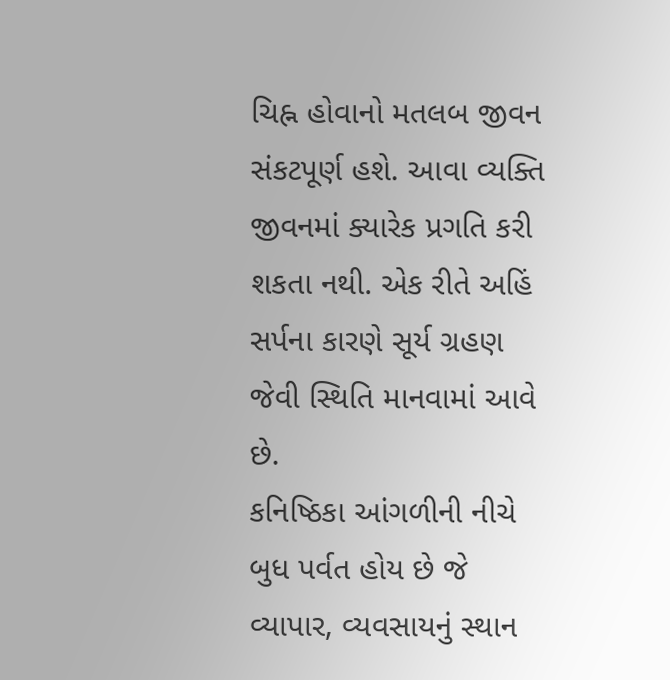ચિહ્ન હોવાનો મતલબ જીવન સંકટપૂર્ણ હશે. આવા વ્યક્તિ જીવનમાં ક્યારેક પ્રગતિ કરી શકતા નથી. એક રીતે અહિં સર્પના કારણે સૂર્ય ગ્રહણ જેવી સ્થિતિ માનવામાં આવે છે.
કનિષ્ઠિકા આંગળીની નીચે બુધ પર્વત હોય છે જે વ્યાપાર, વ્યવસાયનું સ્થાન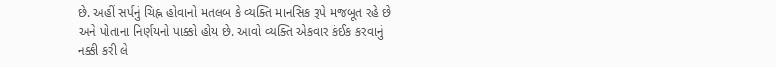છે. અહીં સર્પનું ચિહ્ન હોવાનો મતલબ કે વ્યક્તિ માનસિક રૂપે મજબૂત રહે છે અને પોતાના નિર્ણયનો પાક્કો હોય છે. આવો વ્યક્તિ એકવાર કંઈક કરવાનું નક્કી કરી લે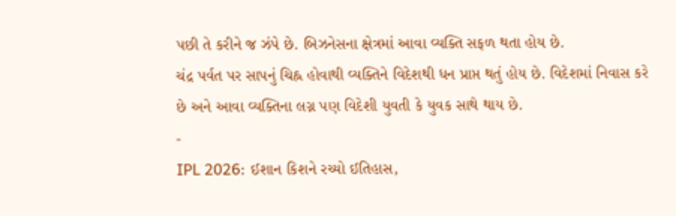પછી તે કરીને જ ઝંપે છે. બિઝનેસના ક્ષેત્રમાં આવા વ્યક્તિ સફળ થતા હોય છે.
ચંદ્ર પર્વત પર સાપનું ચિહ્ન હોવાથી વ્યક્તિને વિદેશથી ધન પ્રાપ્ત થતું હોય છે. વિદેશમાં નિવાસ કરે છે અને આવા વ્યક્તિના લગ્ન પણ વિદેશી યુવતી કે યુવક સાથે થાય છે.
-
IPL 2026: ઈશાન કિશને રચ્યો ઈતિહાસ,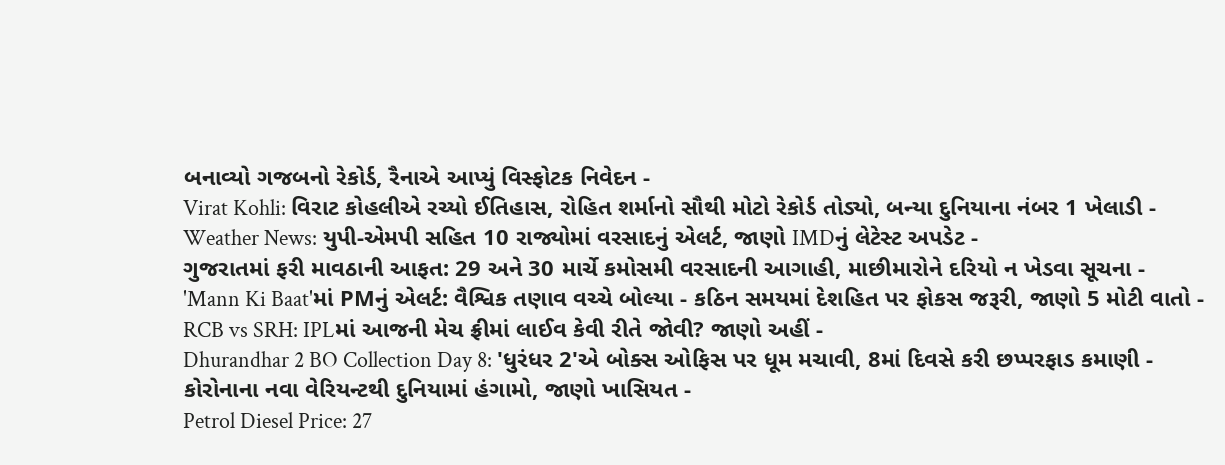બનાવ્યો ગજબનો રેકોર્ડ, રૈનાએ આપ્યું વિસ્ફોટક નિવેદન -
Virat Kohli: વિરાટ કોહલીએ રચ્યો ઈતિહાસ, રોહિત શર્માનો સૌથી મોટો રેકોર્ડ તોડ્યો, બન્યા દુનિયાના નંબર 1 ખેલાડી -
Weather News: યુપી-એમપી સહિત 10 રાજ્યોમાં વરસાદનું એલર્ટ, જાણો IMDનું લેટેસ્ટ અપડેટ -
ગુજરાતમાં ફરી માવઠાની આફત: 29 અને 30 માર્ચે કમોસમી વરસાદની આગાહી, માછીમારોને દરિયો ન ખેડવા સૂચના -
'Mann Ki Baat'માં PMનું એલર્ટ: વૈશ્વિક તણાવ વચ્ચે બોલ્યા - કઠિન સમયમાં દેશહિત પર ફોકસ જરૂરી, જાણો 5 મોટી વાતો -
RCB vs SRH: IPLમાં આજની મેચ ફ્રીમાં લાઈવ કેવી રીતે જોવી? જાણો અહીં -
Dhurandhar 2 BO Collection Day 8: 'ધુરંધર 2'એ બોક્સ ઓફિસ પર ધૂમ મચાવી, 8માં દિવસે કરી છપ્પરફાડ કમાણી -
કોરોનાના નવા વેરિયન્ટથી દુનિયામાં હંગામો, જાણો ખાસિયત -
Petrol Diesel Price: 27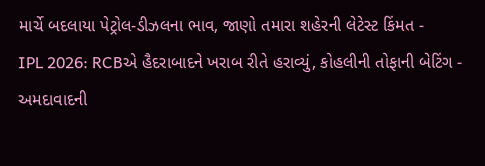માર્ચે બદલાયા પેટ્રોલ-ડીઝલના ભાવ, જાણો તમારા શહેરની લેટેસ્ટ કિંમત -
IPL 2026: RCBએ હૈદરાબાદને ખરાબ રીતે હરાવ્યું, કોહલીની તોફાની બેટિંગ -
અમદાવાદની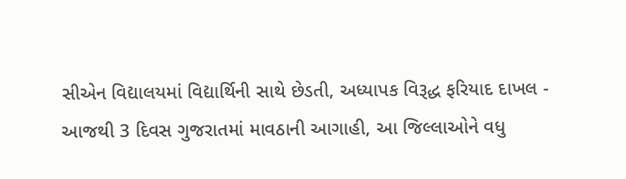સીએન વિદ્યાલયમાં વિદ્યાર્થિની સાથે છેડતી, અધ્યાપક વિરૂદ્ધ ફરિયાદ દાખલ -
આજથી 3 દિવસ ગુજરાતમાં માવઠાની આગાહી, આ જિલ્લાઓને વધુ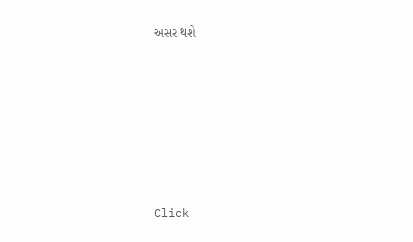અસર થશે








Click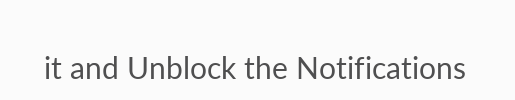it and Unblock the Notifications